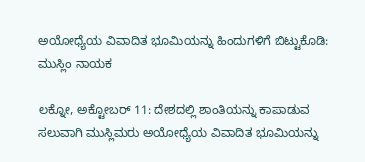ಅಯೋಧ್ಯೆಯ ವಿವಾದಿತ ಭೂಮಿಯನ್ನು ಹಿಂದುಗಳಿಗೆ ಬಿಟ್ಟುಕೊಡಿ: ಮುಸ್ಲಿಂ ನಾಯಕ

ಲಕ್ನೋ, ಅಕ್ಟೋಬರ್ 11: ದೇಶದಲ್ಲಿ ಶಾಂತಿಯನ್ನು ಕಾಪಾಡುವ ಸಲುವಾಗಿ ಮುಸ್ಲಿಮರು ಅಯೋಧ್ಯೆಯ ವಿವಾದಿತ ಭೂಮಿಯನ್ನು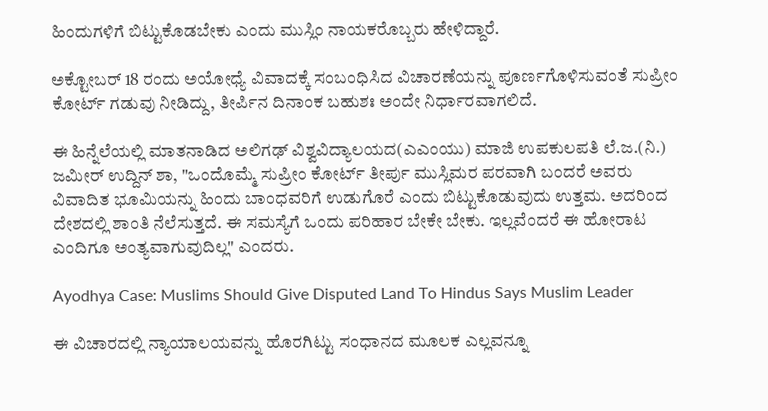ಹಿಂದುಗಳಿಗೆ ಬಿಟ್ಟುಕೊಡಬೇಕು ಎಂದು ಮುಸ್ಲಿಂ ನಾಯಕರೊಬ್ಬರು ಹೇಳಿದ್ದಾರೆ.

ಅಕ್ಟೋಬರ್ 18 ರಂದು ಅಯೋಧ್ಯೆ ವಿವಾದಕ್ಕೆ ಸಂಬಂಧಿಸಿದ ವಿಚಾರಣೆಯನ್ನು ಪೂರ್ಣಗೊಳಿಸುವಂತೆ ಸುಪ್ರೀಂ ಕೋರ್ಟ್ ಗಡುವು ನೀಡಿದ್ದು, ತೀರ್ಪಿನ ದಿನಾಂಕ ಬಹುಶಃ ಅಂದೇ ನಿರ್ಧಾರವಾಗಲಿದೆ.

ಈ ಹಿನ್ನೆಲೆಯಲ್ಲಿ ಮಾತನಾಡಿದ ಅಲಿಗಢ್ ವಿಶ್ವವಿದ್ಯಾಲಯದ(ಎಎಂಯು) ಮಾಜಿ ಉಪಕುಲಪತಿ ಲೆ.ಜ.(ನಿ.) ಜಮೀರ್ ಉದ್ದಿನ್ ಶಾ, "ಒಂದೊಮ್ಮೆ ಸುಪ್ರೀಂ ಕೋರ್ಟ್ ತೀರ್ಪು ಮುಸ್ಲಿಮರ ಪರವಾಗಿ ಬಂದರೆ ಅವರು ವಿವಾದಿತ ಭೂಮಿಯನ್ನು ಹಿಂದು ಬಾಂಧವರಿಗೆ ಉಡುಗೊರೆ ಎಂದು ಬಿಟ್ಟುಕೊಡುವುದು ಉತ್ತಮ. ಅದರಿಂದ ದೇಶದಲ್ಲಿ ಶಾಂತಿ ನೆಲೆಸುತ್ತದೆ. ಈ ಸಮಸ್ಯೆಗೆ ಒಂದು ಪರಿಹಾರ ಬೇಕೇ ಬೇಕು. ಇಲ್ಲವೆಂದರೆ ಈ ಹೋರಾಟ ಎಂದಿಗೂ ಅಂತ್ಯವಾಗುವುದಿಲ್ಲ" ಎಂದರು.

Ayodhya Case: Muslims Should Give Disputed Land To Hindus Says Muslim Leader

ಈ ವಿಚಾರದಲ್ಲಿ ನ್ಯಾಯಾಲಯವನ್ನು ಹೊರಗಿಟ್ಟು ಸಂಧಾನದ ಮೂಲಕ ಎಲ್ಲವನ್ನೂ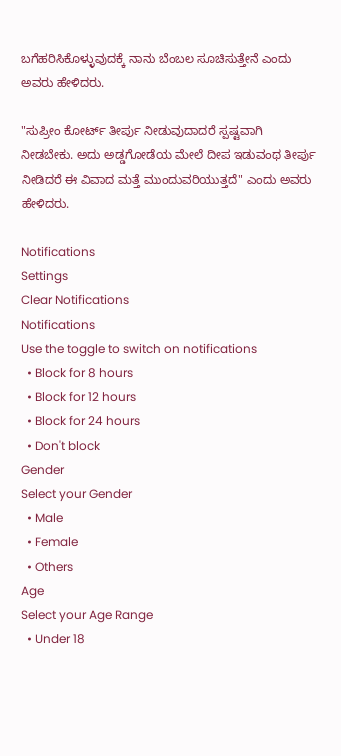ಬಗೆಹರಿಸಿಕೊಳ್ಳುವುದಕ್ಕೆ ನಾನು ಬೆಂಬಲ ಸೂಚಿಸುತ್ತೇನೆ ಎಂದು ಅವರು ಹೇಳಿದರು.

"ಸುಪ್ರೀಂ ಕೋರ್ಟ್ ತೀರ್ಪು ನೀಡುವುದಾದರೆ ಸ್ಪಷ್ಟವಾಗಿ ನೀಡಬೇಕು. ಅದು ಅಡ್ಡಗೋಡೆಯ ಮೇಲೆ ದೀಪ ಇಡುವಂಥ ತೀರ್ಪು ನೀಡಿದರೆ ಈ ವಿವಾದ ಮತ್ತೆ ಮುಂದುವರಿಯುತ್ತದೆ" ಎಂದು ಅವರು ಹೇಳಿದರು.

Notifications
Settings
Clear Notifications
Notifications
Use the toggle to switch on notifications
  • Block for 8 hours
  • Block for 12 hours
  • Block for 24 hours
  • Don't block
Gender
Select your Gender
  • Male
  • Female
  • Others
Age
Select your Age Range
  • Under 18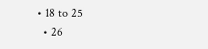• 18 to 25
  • 26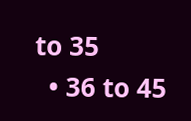to 35
  • 36 to 45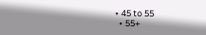• 45 to 55
  • 55+